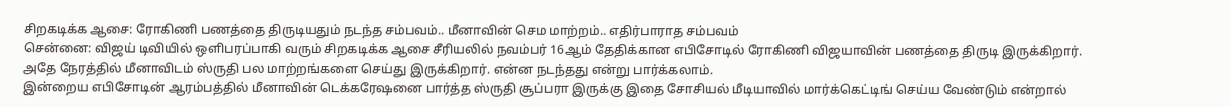சிறகடிக்க ஆசை: ரோகிணி பணத்தை திருடியதும் நடந்த சம்பவம்.. மீனாவின் செம மாற்றம்.. எதிர்பாராத சம்பவம்
சென்னை: விஜய் டிவியில் ஒளிபரப்பாகி வரும் சிறகடிக்க ஆசை சீரியலில் நவம்பர் 16ஆம் தேதிக்கான எபிசோடில் ரோகிணி விஜயாவின் பணத்தை திருடி இருக்கிறார். அதே நேரத்தில் மீனாவிடம் ஸ்ருதி பல மாற்றங்களை செய்து இருக்கிறார். என்ன நடந்தது என்று பார்க்கலாம்.
இன்றைய எபிசோடின் ஆரம்பத்தில் மீனாவின் டெக்கரேஷனை பார்த்த ஸ்ருதி சூப்பரா இருக்கு இதை சோசியல் மீடியாவில் மார்க்கெட்டிங் செய்ய வேண்டும் என்றால்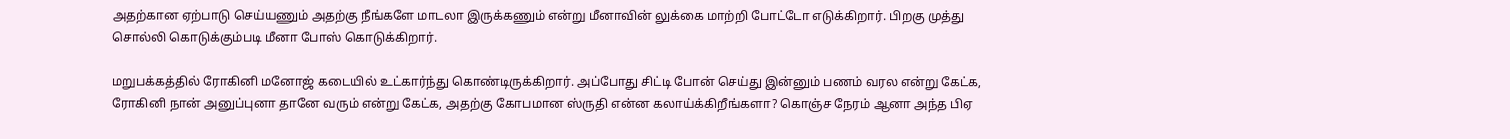அதற்கான ஏற்பாடு செய்யணும் அதற்கு நீங்களே மாடலா இருக்கணும் என்று மீனாவின் லுக்கை மாற்றி போட்டோ எடுக்கிறார். பிறகு முத்து சொல்லி கொடுக்கும்படி மீனா போஸ் கொடுக்கிறார்.

மறுபக்கத்தில் ரோகினி மனோஜ் கடையில் உட்கார்ந்து கொண்டிருக்கிறார். அப்போது சிட்டி போன் செய்து இன்னும் பணம் வரல என்று கேட்க, ரோகினி நான் அனுப்புனா தானே வரும் என்று கேட்க, அதற்கு கோபமான ஸ்ருதி என்ன கலாய்க்கிறீங்களா? கொஞ்ச நேரம் ஆனா அந்த பிஏ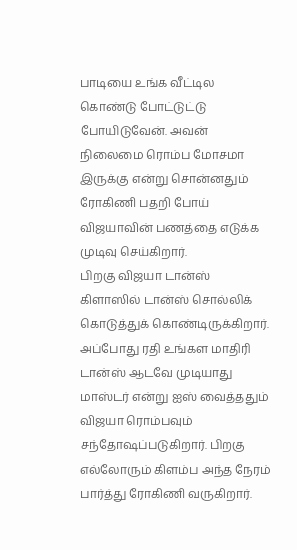பாடியை உங்க வீட்டில கொண்டு போட்டுட்டு போயிடுவேன். அவன் நிலைமை ரொம்ப மோசமா இருக்கு என்று சொன்னதும் ரோகிணி பதறி போய் விஜயாவின் பணத்தை எடுக்க முடிவு செய்கிறார்.
பிறகு விஜயா டான்ஸ் கிளாஸில் டான்ஸ் சொல்லிக் கொடுத்துக் கொண்டிருக்கிறார். அப்போது ரதி உங்கள மாதிரி டான்ஸ் ஆடவே முடியாது மாஸ்டர் என்று ஐஸ் வைத்ததும் விஜயா ரொம்பவும் சந்தோஷப்படுகிறார். பிறகு எல்லோரும் கிளம்ப அந்த நேரம் பார்த்து ரோகிணி வருகிறார்.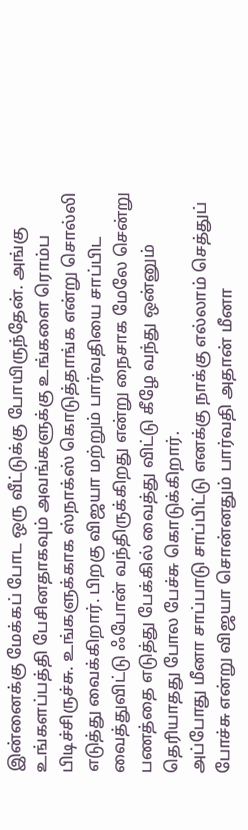இன்னைக்கு மேக்கப் போட ஒரு வீட்டுக்கு போயிருந்தேன். அங்கு உங்களப்பத்தி பேசினதாகவும் அவங்களுக்கு உங்களை ரொம்ப பிடிச்சிருச்சு. உங்களுக்காக ஸ்நாக்ஸ் கொடுத்தாங்க என்று சொல்லி எடுத்து வைக்கிறார். பிறகு விஜயா மற்றும் பார்வதியை சாப்பிட வைத்துவிட்டு ஃபோன் வந்திருக்கிறது என்று நைசாக மேலே சென்று பணத்தை எடுத்து பேக்கில் வைத்து விட்டு கீழே வந்து ஒன்னும் தெரியாதது போல பேச்சு கொடுக்கிறார்.
அப்போது மீனா சாப்பாடு சாப்பிட்டு எனக்கு நாக்கு எல்லாம் செத்துப் போச்சு என்று விஜயா சொன்னதும் பார்வதி அதான் மீனா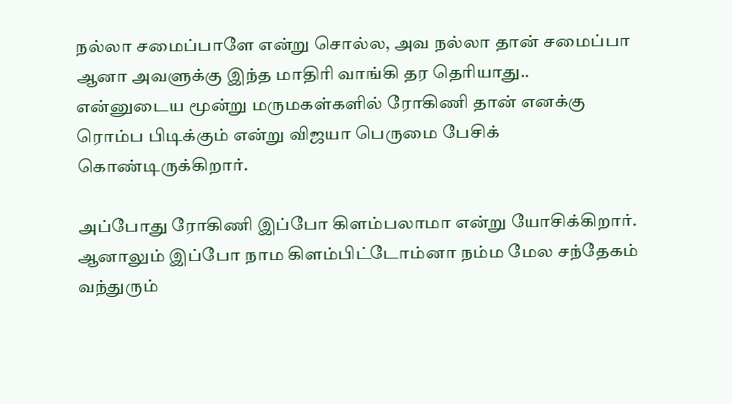நல்லா சமைப்பாளே என்று சொல்ல, அவ நல்லா தான் சமைப்பா ஆனா அவளுக்கு இந்த மாதிரி வாங்கி தர தெரியாது.. என்னுடைய மூன்று மருமகள்களில் ரோகிணி தான் எனக்கு ரொம்ப பிடிக்கும் என்று விஜயா பெருமை பேசிக் கொண்டிருக்கிறார்.

அப்போது ரோகிணி இப்போ கிளம்பலாமா என்று யோசிக்கிறார். ஆனாலும் இப்போ நாம கிளம்பிட்டோம்னா நம்ம மேல சந்தேகம் வந்துரும்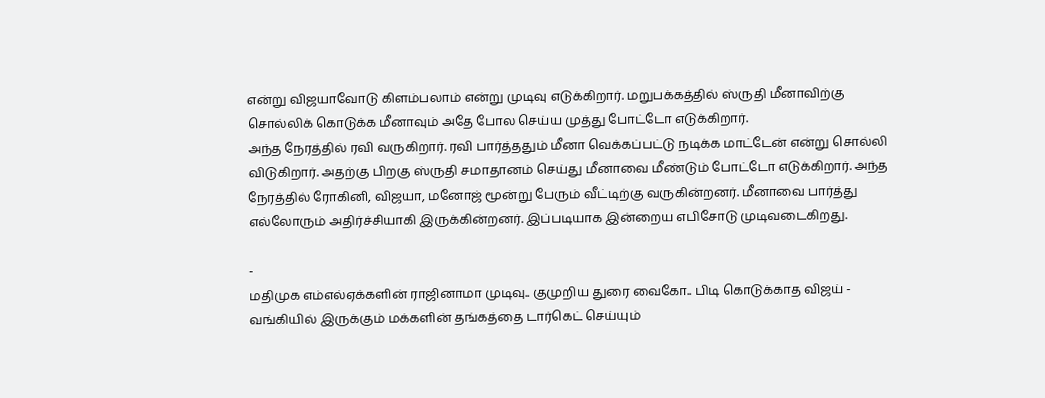என்று விஜயாவோடு கிளம்பலாம் என்று முடிவு எடுக்கிறார். மறுபக்கத்தில் ஸ்ருதி மீனாவிற்கு சொல்லிக் கொடுக்க மீனாவும் அதே போல செய்ய முத்து போட்டோ எடுக்கிறார்.
அந்த நேரத்தில் ரவி வருகிறார். ரவி பார்த்ததும் மீனா வெக்கப்பட்டு நடிக்க மாட்டேன் என்று சொல்லி விடுகிறார். அதற்கு பிறகு ஸ்ருதி சமாதானம் செய்து மீனாவை மீண்டும் போட்டோ எடுக்கிறார். அந்த நேரத்தில் ரோகினி, விஜயா, மனோஜ் மூன்று பேரும் வீட்டிற்கு வருகின்றனர். மீனாவை பார்த்து எல்லோரும் அதிர்ச்சியாகி இருக்கின்றனர். இப்படியாக இன்றைய எபிசோடு முடிவடைகிறது.

-
மதிமுக எம்எல்ஏக்களின் ராஜினாமா முடிவு.. குமுறிய துரை வைகோ.. பிடி கொடுக்காத விஜய் -
வங்கியில் இருக்கும் மக்களின் தங்கத்தை டார்கெட் செய்யும்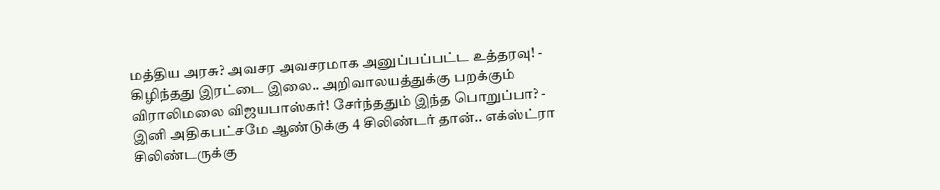மத்திய அரசு? அவசர அவசரமாக அனுப்பப்பட்ட உத்தரவு! -
கிழிந்தது இரட்டை இலை.. அறிவாலயத்துக்கு பறக்கும் விராலிமலை விஜயபாஸ்கர்! சேர்ந்ததும் இந்த பொறுப்பா? -
இனி அதிகபட்சமே ஆண்டுக்கு 4 சிலிண்டர் தான்.. எக்ஸ்ட்ரா சிலிண்டருக்கு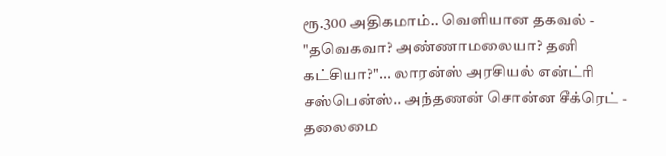ரூ.300 அதிகமாம்.. வெளியான தகவல் -
"தவெகவா? அண்ணாமலையா? தனி கட்சியா?"... லாரன்ஸ் அரசியல் என்ட்ரி சஸ்பென்ஸ்.. அந்தணன் சொன்ன சீக்ரெட் -
தலைமை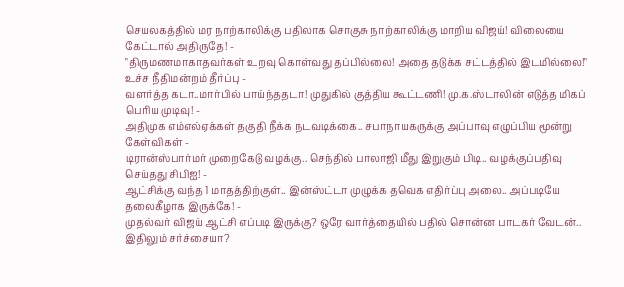செயலகத்தில் மர நாற்காலிக்கு பதிலாக சொகுசு நாற்காலிக்கு மாறிய விஜய்! விலையை கேட்டால் அதிருதே! -
"திருமணமாகாதவர்கள் உறவு கொள்வது தப்பில்லை! அதை தடுக்க சட்டத்தில் இடமில்லை!" உச்ச நீதிமன்றம் தீர்ப்பு -
வளர்த்த கடா..மார்பில் பாய்ந்ததடா! முதுகில் குத்திய கூட்டணி! மு.க.ஸ்டாலின் எடுத்த மிகப் பெரிய முடிவு! -
அதிமுக எம்எல்ஏக்கள் தகுதி நீக்க நடவடிக்கை.. சபாநாயகருக்கு அப்பாவு எழுப்பிய மூன்று கேள்விகள் -
டிரான்ஸ்பார்மர் முறைகேடு வழக்கு.. செந்தில் பாலாஜி மீது இறுகும் பிடி.. வழக்குப்பதிவு செய்தது சிபிஐ! -
ஆட்சிக்கு வந்த 1 மாதத்திற்குள்.. இன்ஸ்ட்டா முழுக்க தவெக எதிர்ப்பு அலை.. அப்படியே தலைகீழாக இருக்கே! -
முதல்வர் விஜய் ஆட்சி எப்படி இருக்கு? ஒரே வார்த்தையில் பதில் சொன்ன பாடகர் வேடன்.. இதிலும் சர்ச்சையா?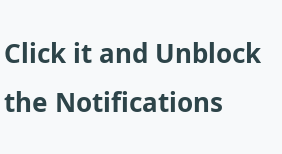Click it and Unblock the Notifications